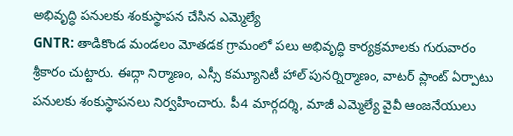అభివృద్ధి పనులకు శంకుస్థాపన చేసిన ఎమ్మెల్యే
GNTR: తాడికొండ మండలం మోతడక గ్రామంలో పలు అభివృద్ధి కార్యక్రమాలకు గురువారం శ్రీకారం చుట్టారు. ఈద్గా నిర్మాణం, ఎస్సీ కమ్యూనిటీ హాల్ పునర్నిర్మాణం, వాటర్ ప్లాంట్ ఏర్పాటు పనులకు శంకుస్థాపనలు నిర్వహించారు. పీ4 మార్గదర్శి, మాజీ ఎమ్మెల్యే వైవీ ఆంజనేయులు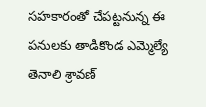సహకారంతో చేపట్టనున్న ఈ పనులకు తాడికొండ ఎమ్మెల్యే తెనాలి శ్రావణ్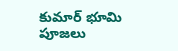కుమార్ భూమి పూజలు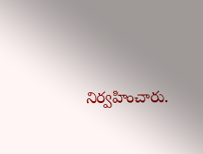నిర్వహించారు.